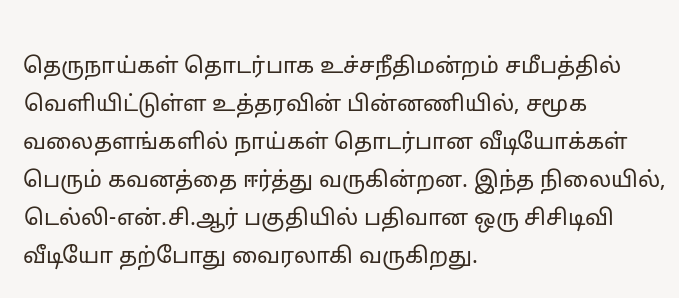தெருநாய்கள் தொடர்பாக உச்சநீதிமன்றம் சமீபத்தில் வெளியிட்டுள்ள உத்தரவின் பின்னணியில், சமூக வலைதளங்களில் நாய்கள் தொடர்பான வீடியோக்கள் பெரும் கவனத்தை ஈர்த்து வருகின்றன. இந்த நிலையில், டெல்லி-என்.சி.ஆர் பகுதியில் பதிவான ஒரு சிசிடிவி வீடியோ தற்போது வைரலாகி வருகிறது.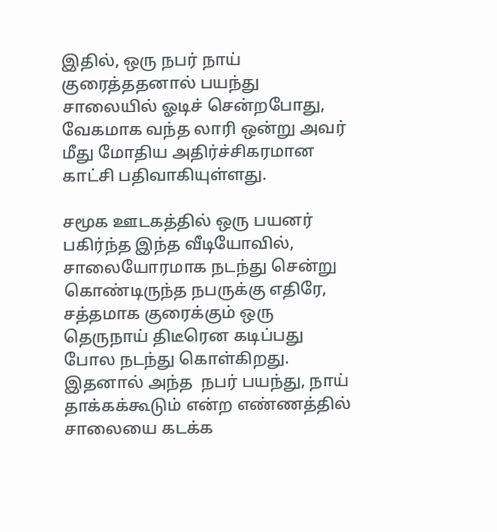இதில், ஒரு நபர் நாய் குரைத்ததனால் பயந்து சாலையில் ஓடிச் சென்றபோது, வேகமாக வந்த லாரி ஒன்று அவர் மீது மோதிய அதிர்ச்சிகரமான காட்சி பதிவாகியுள்ளது.

சமூக ஊடகத்தில் ஒரு பயனர் பகிர்ந்த இந்த வீடியோவில், சாலையோரமாக நடந்து சென்று கொண்டிருந்த நபருக்கு எதிரே, சத்தமாக குரைக்கும் ஒரு தெருநாய் திடீரென கடிப்பது போல நடந்து கொள்கிறது. இதனால் அந்த  நபர் பயந்து, நாய் தாக்கக்கூடும் என்ற எண்ணத்தில் சாலையை கடக்க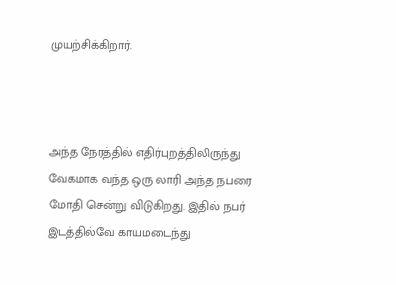முயற்சிக்கிறார்.



அந்த நேரத்தில் எதிர்புறத்திலிருந்து வேகமாக வந்த ஒரு லாரி அந்த நபரை மோதி சென்று விடுகிறது. இதில் நபர் இடத்தில்‌வே காயமடைந்து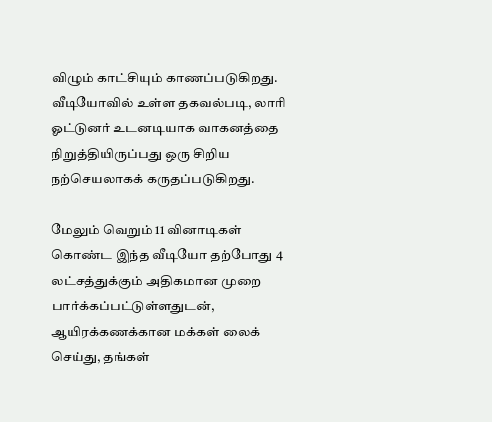விழும் காட்சியும் காணப்படுகிறது. வீடியோவில் உள்ள தகவல்படி, லாரி ஓட்டுனர் உடனடியாக வாகனத்தை நிறுத்தியிருப்பது ஒரு சிறிய நற்செயலாகக் கருதப்படுகிறது.

மேலும் வெறும் 11 வினாடிகள் கொண்ட இந்த வீடியோ தற்போது 4 லட்சத்துக்கும் அதிகமான முறை பார்க்கப்பட்டுள்ளதுடன், ஆயிரக்கணக்கான மக்கள் லைக் செய்து, தங்கள்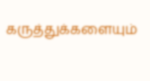கருத்துக்களையும்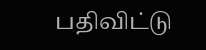பதிவிட்டு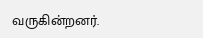வருகின்றனர்.